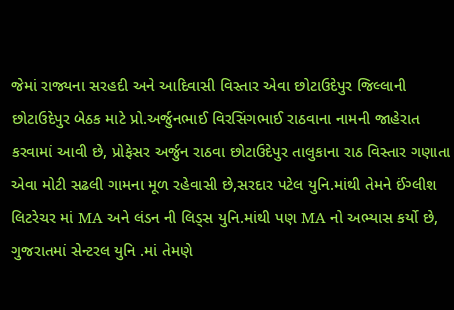જેમાં રાજ્યના સરહદી અને આદિવાસી વિસ્તાર એવા છોટાઉદેપુર જિલ્લાની છોટાઉદેપુર બેઠક માટે પ્રો.અર્જુનભાઈ વિરસિંગભાઈ રાઠવાના નામની જાહેરાત કરવામાં આવી છે, પ્રોફેસર અર્જુન રાઠવા છોટાઉદેપુર તાલુકાના રાઠ વિસ્તાર ગણાતા એવા મોટી સઢલી ગામના મૂળ રહેવાસી છે,સરદાર પટેલ યુનિ.માંથી તેમને ઈંગ્લીશ લિટરેચર માં MA અને લંડન ની લિડ્સ યુનિ.માંથી પણ MA નો અભ્યાસ કર્યો છે, ગુજરાતમાં સેન્ટરલ યુનિ .માં તેમણે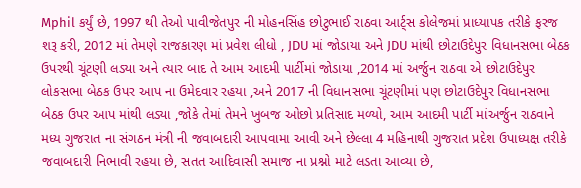Mphil કર્યું છે, 1997 થી તેઓ પાવીજેતપુર ની મોહનસિંહ છોટુભાઈ રાઠવા આર્ટ્સ કોલેજમાં પ્રાધ્યાપક તરીકે ફરજ શરૂ કરી, 2012 માં તેમણે રાજકારણ માં પ્રવેશ લીધો , JDU માં જોડાયા અને JDU માંથી છોટાઉદેપુર વિધાનસભા બેઠક ઉપરથી ચૂંટણી લડ્યા અને ત્યાર બાદ તે આમ આદમી પાર્ટીમાં જોડાયા ,2014 માં અર્જુન રાઠવા એ છોટાઉદેપુર લોકસભા બેઠક ઉપર આપ ના ઉમેદવાર રહયા ,અને 2017 ની વિધાનસભા ચૂંટણીમાં પણ છોટાઉદેપુર વિધાનસભા બેઠક ઉપર આપ માંથી લડ્યા ,જોકે તેમાં તેમને ખુબજ ઓછો પ્રતિસાદ મળ્યો, આમ આદમી પાર્ટી માંઅર્જુન રાઠવાને મધ્ય ગુજરાત ના સંગઠન મંત્રી ની જવાબદારી આપવામા આવી અને છેલ્લા 4 મહિનાથી ગુજરાત પ્રદેશ ઉપાધ્યક્ષ તરીકે જવાબદારી નિભાવી રહયા છે, સતત આદિવાસી સમાજ ના પ્રશ્નો માટે લડતા આવ્યા છે,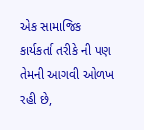એક સામાજિક કાર્યકર્તા તરીકે ની પણ તેમની આગવી ઓળખ રહી છે,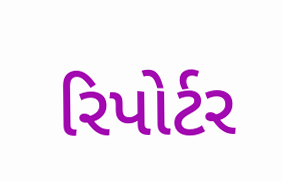રિપોર્ટર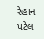રેહાન પટેલ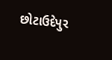છોટાઉદેપુર